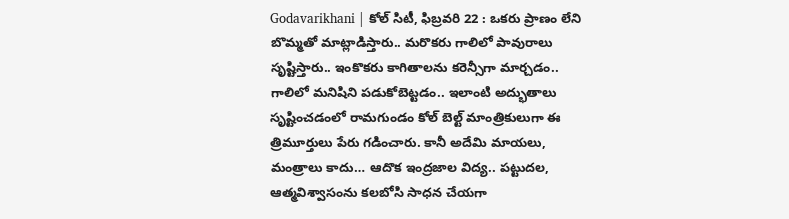Godavarikhani | కోల్ సిటీ, ఫిబ్రవరి 22 : ఒకరు ప్రాణం లేని బొమ్మతో మాట్లాడిస్తారు.. మరొకరు గాలిలో పావురాలు సృష్టిస్తారు.. ఇంకొకరు కాగితాలను కరెన్సీగా మార్చడం.. గాలిలో మనిషిని పడుకోబెట్టడం.. ఇలాంటి అద్భుతాలు సృష్టించడంలో రామగుండం కోల్ బెల్ట్ మాంత్రికులుగా ఈ త్రిమూర్తులు పేరు గడించారు. కానీ అదేమి మాయలు, మంత్రాలు కాదు… ఆదొక ఇంద్రజాల విద్య.. పట్టుదల, ఆత్మవిశ్వాసంను కలబోసి సాధన చేయగా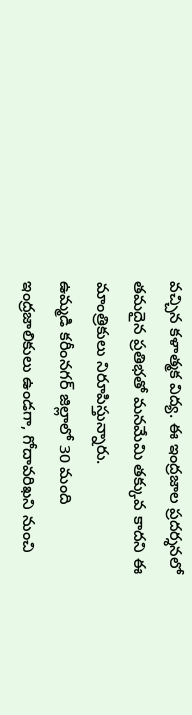వచ్చిన కళాత్మక విద్య. ఈ ఇంద్రజాల ప్రదర్శనలో తమదైన ప్రతిభతో మనమేమి తక్కువ కాదని ఈ మాంత్రికులు నిరూపిస్తున్నారు.
ఉమ్మడి కరీంనగర్ జిల్లాలో 30 మంది ఇంద్రజాలికులు ఉండగా, గోదావరిఖని నుంచి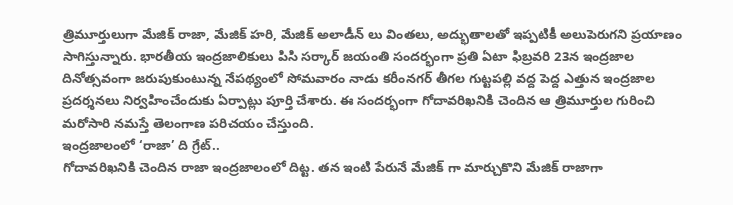త్రిమూర్తులుగా మేజిక్ రాజా, మేజిక్ హరి, మేజిక్ అలాడీన్ లు వింతలు, అద్భుతాలతో ఇప్పటికీ అలుపెరుగని ప్రయాణం సాగిస్తున్నారు. భారతీయ ఇంద్రజాలికులు పిసి సర్కార్ జయంతి సందర్భంగా ప్రతి ఏటా ఫిబ్రవరి 23న ఇంద్రజాల దినోత్సవంగా జరుపుకుంటున్న నేపథ్యంలో సోమవారం నాడు కరీంనగర్ తీగల గుట్టపల్లి వద్ద పెద్ద ఎత్తున ఇంద్రజాల ప్రదర్శనలు నిర్వహించేందుకు ఏర్పాట్లు పూర్తి చేశారు. ఈ సందర్భంగా గోదావరిఖనికి చెందిన ఆ త్రిమూర్తుల గురించి మరోసారి నమస్తే తెలంగాణ పరిచయం చేస్తుంది.
ఇంద్రజాలంలో ‘రాజా’ ది గ్రేట్..
గోదావరిఖనికి చెందిన రాజా ఇంద్రజాలంలో దిట్ట. తన ఇంటి పేరునే మేజిక్ గా మార్చుకొని మేజిక్ రాజాగా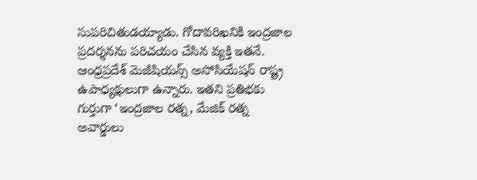సుపరిచితుడయ్యాడు. గోదావరిఖనికి ఇంద్రజాల ప్రదర్శనను పరిచయం చేసిన వ్యక్తి ఇతనే. ఆంధ్రప్రదేశ్ మెజీషియన్స్ అసోసియేషన్ రాష్ట్ర ఉపాధ్యక్షులుగా ఉన్నారు. ఇతని ప్రతిభకు గుర్తుగా ‘ఇంద్రజాల రత్న, మేజిక్ రత్న అవార్డులు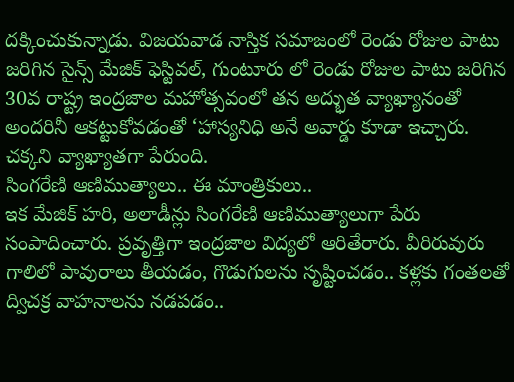దక్కించుకున్నాడు. విజయవాడ నాస్తిక సమాజంలో రెండు రోజుల పాటు జరిగిన సైన్స్ మేజిక్ ఫెస్టివల్, గుంటూరు లో రెండు రోజుల పాటు జరిగిన 30వ రాష్ట్ర ఇంద్రజాల మహోత్సవంలో తన అద్భుత వ్యాఖ్యానంతో అందరినీ ఆకట్టుకోవడంతో ‘హాస్యనిధి అనే అవార్డు కూడా ఇచ్చారు. చక్కని వ్యాఖ్యాతగా పేరుంది.
సింగరేణి ఆణిముత్యాలు.. ఈ మాంత్రికులు..
ఇక మేజిక్ హరి, అలాడీన్లు సింగరేణి ఆణిముత్యాలుగా పేరు సంపాదించారు. ప్రవృత్తిగా ఇంద్రజాల విద్యలో ఆరితేరారు. వీరిరువురు గాలిలో పావురాలు తీయడం, గొడుగులను సృష్టించడం.. కళ్లకు గంతలతో ద్విచక్ర వాహనాలను నడపడం..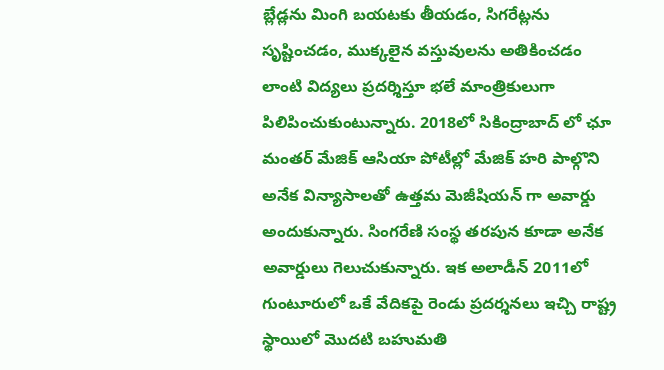బ్లేడ్లను మింగి బయటకు తీయడం, సిగరేట్లను సృష్టించడం, ముక్కలైన వస్తువులను అతికించడం లాంటి విద్యలు ప్రదర్శిస్తూ భలే మాంత్రికులుగా పిలిపించుకుంటున్నారు. 2018లో సికింద్రాబాద్ లో ఛూ మంతర్ మేజిక్ ఆసియా పోటీల్లో మేజిక్ హరి పాల్గొని అనేక విన్యాసాలతో ఉత్తమ మెజీషియన్ గా అవార్డు అందుకున్నారు. సింగరేణి సంస్థ తరపున కూడా అనేక అవార్డులు గెలుచుకున్నారు. ఇక అలాడీన్ 2011లో గుంటూరులో ఒకే వేదికపై రెండు ప్రదర్శనలు ఇచ్చి రాష్ట్ర స్థాయిలో మొదటి బహుమతి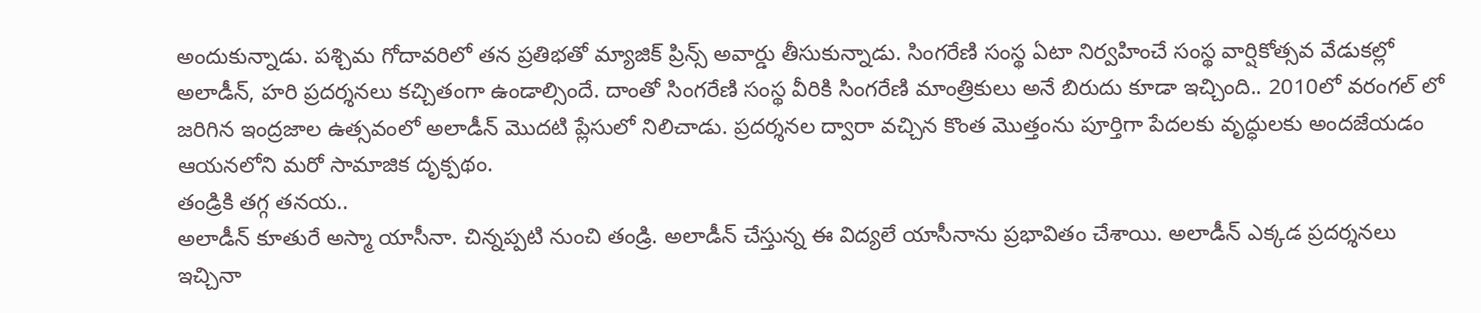అందుకున్నాడు. పశ్చిమ గోదావరిలో తన ప్రతిభతో మ్యాజిక్ ప్రిన్స్ అవార్డు తీసుకున్నాడు. సింగరేణి సంస్థ ఏటా నిర్వహించే సంస్థ వార్షికోత్సవ వేడుకల్లో అలాడీన్, హరి ప్రదర్శనలు కచ్చితంగా ఉండాల్సిందే. దాంతో సింగరేణి సంస్థ వీరికి సింగరేణి మాంత్రికులు అనే బిరుదు కూడా ఇచ్చింది.. 2010లో వరంగల్ లో జరిగిన ఇంద్రజాల ఉత్సవంలో అలాడీన్ మొదటి ప్లేసులో నిలిచాడు. ప్రదర్శనల ద్వారా వచ్చిన కొంత మొత్తంను పూర్తిగా పేదలకు వృద్ధులకు అందజేయడం ఆయనలోని మరో సామాజిక దృక్పథం.
తండ్రికి తగ్గ తనయ..
అలాడీన్ కూతురే అస్మా యాసీనా. చిన్నప్పటి నుంచి తండ్రి. అలాడీన్ చేస్తున్న ఈ విద్యలే యాసీనాను ప్రభావితం చేశాయి. అలాడీన్ ఎక్కడ ప్రదర్శనలు ఇచ్చినా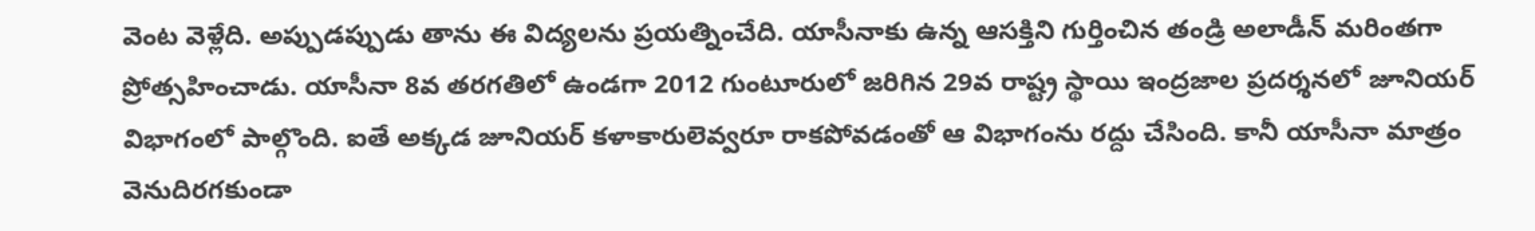వెంట వెళ్లేది. అప్పుడప్పుడు తాను ఈ విద్యలను ప్రయత్నించేది. యాసీనాకు ఉన్న ఆసక్తిని గుర్తించిన తండ్రి అలాడీన్ మరింతగా ప్రోత్సహించాడు. యాసీనా 8వ తరగతిలో ఉండగా 2012 గుంటూరులో జరిగిన 29వ రాష్ట్ర స్థాయి ఇంద్రజాల ప్రదర్శనలో జూనియర్ విభాగంలో పాల్గొంది. ఐతే అక్కడ జూనియర్ కళాకారులెవ్వరూ రాకపోవడంతో ఆ విభాగంను రద్దు చేసింది. కానీ యాసీనా మాత్రం వెనుదిరగకుండా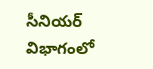సీనియర్ విభాగంలో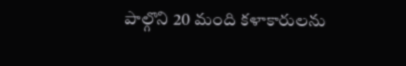పాల్గొని 20 మంది కళాకారులను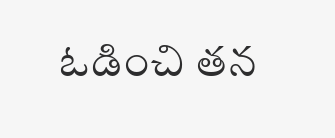ఓడించి తన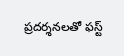ప్రదర్శనలతో ఫస్ట్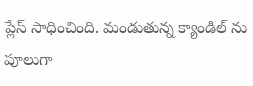ప్లేస్ సాధించింది. మండుతున్న క్యాండిల్ ను పూలుగా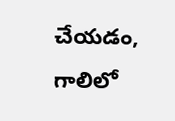చేయడం, గాలిలో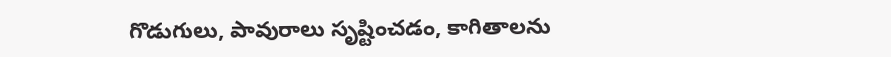గొడుగులు, పావురాలు సృష్టించడం, కాగితాలను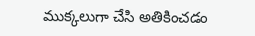ముక్కలుగా చేసి అతికించడం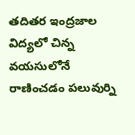తదితర ఇంద్రజాల విద్యలో చిన్న వయసులోనే రాణించడం పలువుర్ని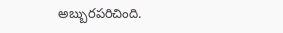అబ్బురపరిచింది.